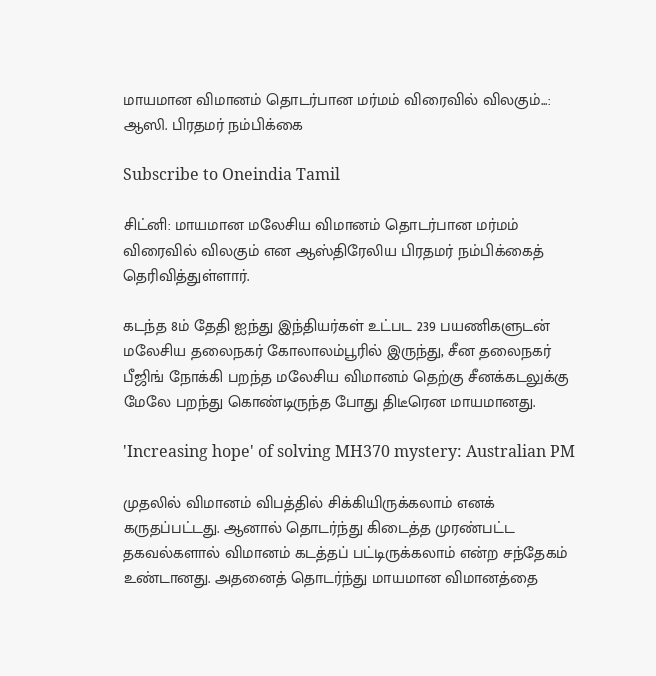மாயமான விமானம் தொடர்பான மர்மம் விரைவில் விலகும்...: ஆஸி. பிரதமர் நம்பிக்கை

Subscribe to Oneindia Tamil

சிட்னி: மாயமான மலேசிய விமானம் தொடர்பான மர்மம் விரைவில் விலகும் என ஆஸ்திரேலிய பிரதமர் நம்பிக்கைத் தெரிவித்துள்ளார்.

கடந்த 8ம் தேதி ஐந்து இந்தியர்கள் உட்பட 239 பயணிகளுடன் மலேசிய தலைநகர் கோலாலம்பூரில் இருந்து, சீன தலைநகர் பீஜிங் நோக்கி பறந்த மலேசிய விமானம் தெற்கு சீனக்கடலுக்கு மேலே பறந்து கொண்டிருந்த போது திடீரென மாயமானது.

'Increasing hope' of solving MH370 mystery: Australian PM

முதலில் விமானம் விபத்தில் சிக்கியிருக்கலாம் எனக் கருதப்பட்டது. ஆனால் தொடர்ந்து கிடைத்த முரண்பட்ட தகவல்களால் விமானம் கடத்தப் பட்டிருக்கலாம் என்ற சந்தேகம் உண்டானது. அதனைத் தொடர்ந்து மாயமான விமானத்தை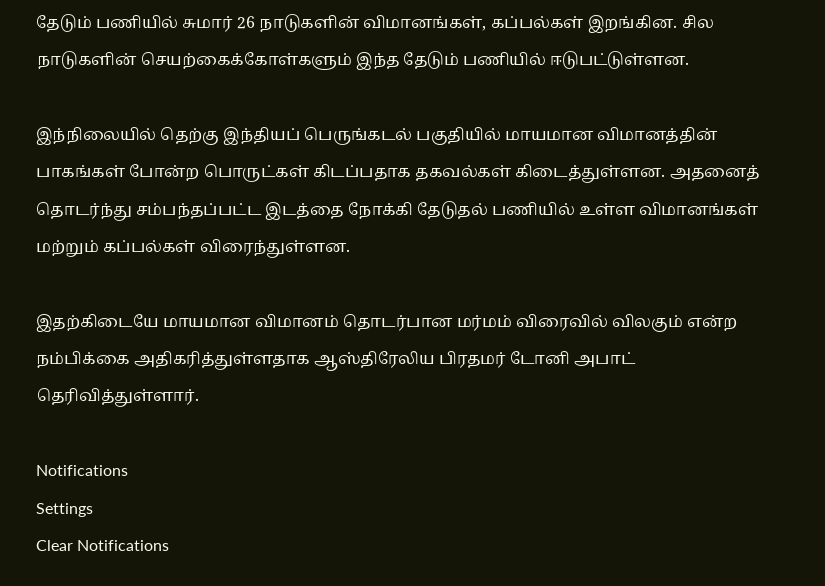தேடும் பணியில் சுமார் 26 நாடுகளின் விமானங்கள், கப்பல்கள் இறங்கின. சில நாடுகளின் செயற்கைக்கோள்களும் இந்த தேடும் பணியில் ஈடுபட்டுள்ளன.

இந்நிலையில் தெற்கு இந்தியப் பெருங்கடல் பகுதியில் மாயமான விமானத்தின் பாகங்கள் போன்ற பொருட்கள் கிடப்பதாக தகவல்கள் கிடைத்துள்ளன. அதனைத் தொடர்ந்து சம்பந்தப்பட்ட இடத்தை நோக்கி தேடுதல் பணியில் உள்ள விமானங்கள் மற்றும் கப்பல்கள் விரைந்துள்ளன.

இதற்கிடையே மாயமான விமானம் தொடர்பான மர்மம் விரைவில் விலகும் என்ற நம்பிக்கை அதிகரித்துள்ளதாக ஆஸ்திரேலிய பிரதமர் டோனி அபாட் தெரிவித்துள்ளார்.

Notifications
Settings
Clear Notifications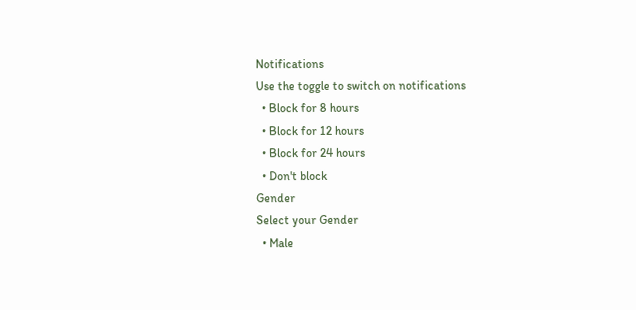Notifications
Use the toggle to switch on notifications
  • Block for 8 hours
  • Block for 12 hours
  • Block for 24 hours
  • Don't block
Gender
Select your Gender
  • Male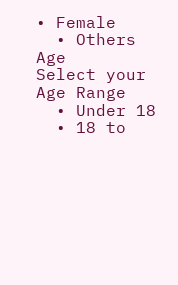• Female
  • Others
Age
Select your Age Range
  • Under 18
  • 18 to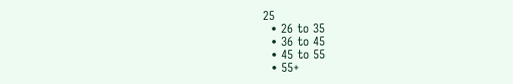25
  • 26 to 35
  • 36 to 45
  • 45 to 55
  • 55+